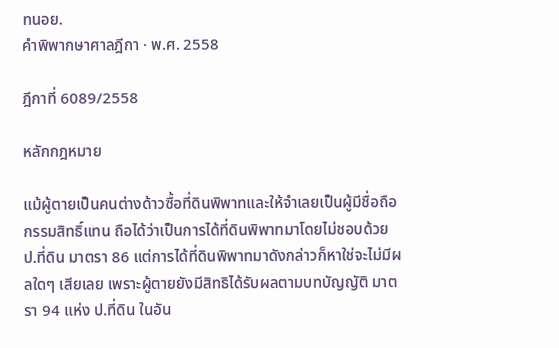ทนอย.
คำพิพากษาศาลฎีกา · พ.ศ. 2558

ฎีกาที่ 6089/2558

หลักกฎหมาย

แม้ผู้ตายเป็นคนต่างด้าวซื้อที่ดินพิพาทและให้จำเลยเป็นผู้มีชื่อถือกรรมสิทธิ์แทน ถือได้ว่าเป็นการได้ที่ดินพิพาทมาโดยไม่ชอบด้วย ป.ที่ดิน มาตรา 86 แต่การได้ที่ดินพิพาทมาดังกล่าวก็หาใช่จะไม่มีผลใดๆ เสียเลย เพราะผู้ตายยังมีสิทธิได้รับผลตามบทบัญญัติ มาตรา 94 แห่ง ป.ที่ดิน ในอัน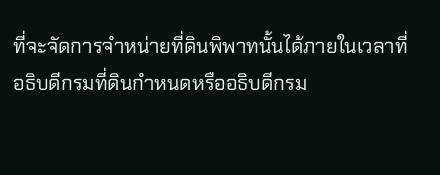ที่จะจัดการจำหน่ายที่ดินพิพาทนั้นได้ภายในเวลาที่อธิบดีกรมที่ดินกำหนดหรืออธิบดีกรม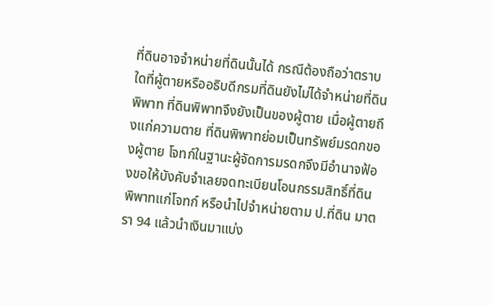ที่ดินอาจจำหน่ายที่ดินนั้นได้ กรณีต้องถือว่าตราบใดที่ผู้ตายหรืออธิบดีกรมที่ดินยังไม่ได้จำหน่ายที่ดินพิพาท ที่ดินพิพาทจึงยังเป็นของผู้ตาย เมื่อผู้ตายถึงแก่ความตาย ที่ดินพิพาทย่อมเป็นทรัพย์มรดกของผู้ตาย โจทก์ในฐานะผู้จัดการมรดกจึงมีอำนาจฟ้องขอให้บังคับจำเลยจดทะเบียนโอนกรรมสิทธิ์ที่ดินพิพาทแก่โจทก์ หรือนำไปจำหน่ายตาม ป.ที่ดิน มาตรา 94 แล้วนำเงินมาแบ่ง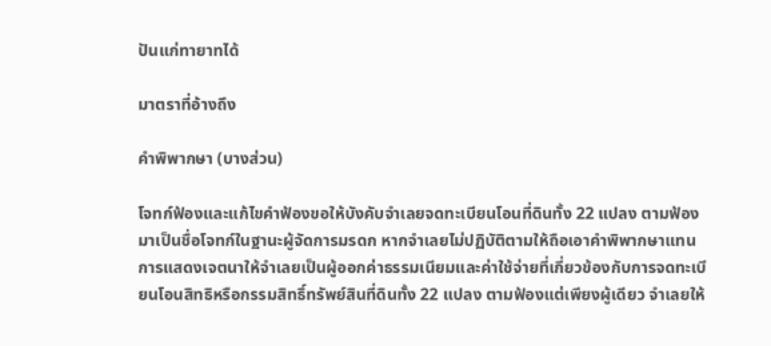ปันแก่ทายาทได้

มาตราที่อ้างถึง

คำพิพากษา (บางส่วน)

โจทก์ฟ้องและแก้ไขคำฟ้องขอให้บังคับจำเลยจดทะเบียนโอนที่ดินทั้ง 22 แปลง ตามฟ้องมาเป็นชื่อโจทก์ในฐานะผู้จัดการมรดก หากจำเลยไม่ปฏิบัติตามให้ถือเอาคำพิพากษาแทนการแสดงเจตนาให้จำเลยเป็นผู้ออกค่าธรรมเนียมและค่าใช้จ่ายที่เกี่ยวข้องกับการจดทะเบียนโอนสิทธิหรือกรรมสิทธิ์ทรัพย์สินที่ดินทั้ง 22 แปลง ตามฟ้องแต่เพียงผู้เดียว จำเลยให้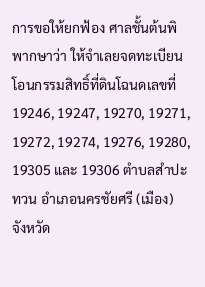การขอให้ยกฟ้อง ศาลชั้นต้นพิพากษาว่า ให้จำเลยจดทะเบียนโอนกรรมสิทธิ์ที่ดินโฉนดเลขที่ 19246, 19247, 19270, 19271, 19272, 19274, 19276, 19280, 19305 และ 19306 ตำบลสำปะทวน อำเภอนครชัยศรี (เมือง) จังหวัด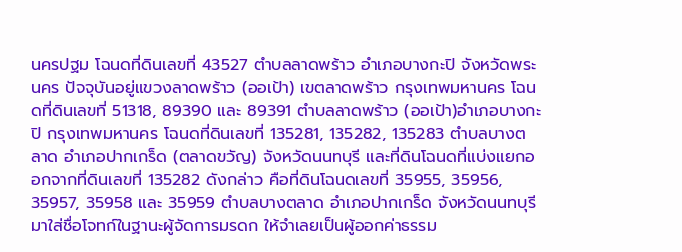นครปฐม โฉนดที่ดินเลขที่ 43527 ตำบลลาดพร้าว อำเภอบางกะปิ จังหวัดพระนคร ปัจจุบันอยู่แขวงลาดพร้าว (ออเป้า) เขตลาดพร้าว กรุงเทพมหานคร โฉนดที่ดินเลขที่ 51318, 89390 และ 89391 ตำบลลาดพร้าว (ออเป้า)อำเภอบางกะปิ กรุงเทพมหานคร โฉนดที่ดินเลขที่ 135281, 135282, 135283 ตำบลบางตลาด อำเภอปากเกร็ด (ตลาดขวัญ) จังหวัดนนทบุรี และที่ดินโฉนดที่แบ่งแยกออกจากที่ดินเลขที่ 135282 ดังกล่าว คือที่ดินโฉนดเลขที่ 35955, 35956, 35957, 35958 และ 35959 ตำบลบางตลาด อำเภอปากเกร็ด จังหวัดนนทบุรี มาใส่ชื่อโจทก์ในฐานะผู้จัดการมรดก ให้จำเลยเป็นผู้ออกค่าธรรม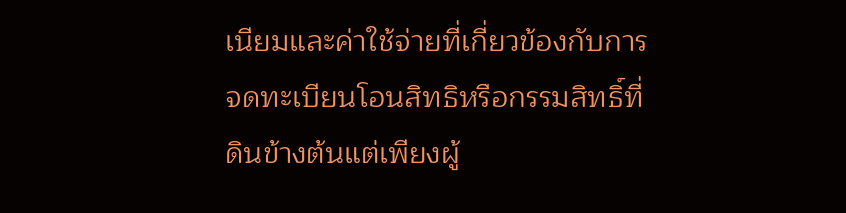เนียมและค่าใช้จ่ายที่เกี่ยวข้องกับการจดทะเบียนโอนสิทธิหรือกรรมสิทธิ์ที่ดินข้างต้นแต่เพียงผู้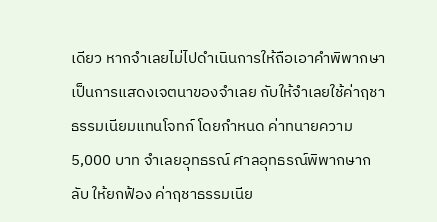เดียว หากจำเลยไม่ไปดำเนินการให้ถือเอาคำพิพากษาเป็นการแสดงเจตนาของจำเลย กับให้จำเลยใช้ค่าฤชาธรรมเนียมแทนโจทก์ โดยกำหนด ค่าทนายความ 5,000 บาท จำเลยอุทธรณ์ ศาลอุทธรณ์พิพากษากลับ ให้ยกฟ้อง ค่าฤชาธรรมเนีย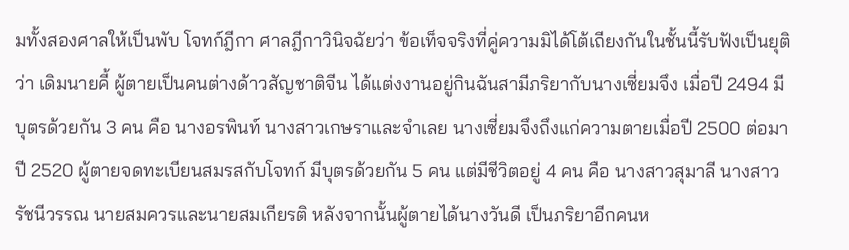มทั้งสองศาลให้เป็นพับ โจทก์ฎีกา ศาลฎีกาวินิจฉัยว่า ข้อเท็จจริงที่คู่ความมิได้โต้เถียงกันในชั้นนี้รับฟังเป็นยุติว่า เดิมนายคี้ ผู้ตายเป็นคนต่างด้าวสัญชาติจีน ได้แต่งงานอยู่กินฉันสามีภริยากับนางเซี่ยมจึง เมื่อปี 2494 มีบุตรด้วยกัน 3 คน คือ นางอรพินท์ นางสาวเกษราและจำเลย นางเซี่ยมจึงถึงแก่ความตายเมื่อปี 2500 ต่อมาปี 2520 ผู้ตายจดทะเบียนสมรสกับโจทก์ มีบุตรด้วยกัน 5 คน แต่มีชีวิตอยู่ 4 คน คือ นางสาวสุมาลี นางสาวรัชนีวรรณ นายสมควรและนายสมเกียรติ หลังจากนั้นผู้ตายได้นางวันดี เป็นภริยาอีกคนห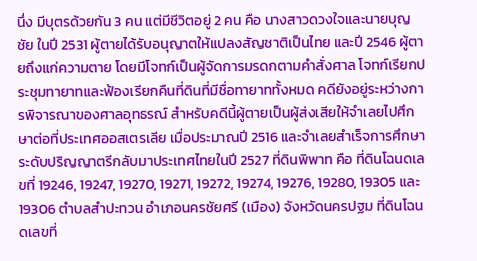นึ่ง มีบุตรด้วยกัน 3 คน แต่มีชีวิตอยู่ 2 คน คือ นางสาวดวงใจและนายบุญชัย ในปี 2531 ผู้ตายได้รับอนุญาตให้แปลงสัญชาติเป็นไทย และปี 2546 ผู้ตายถึงแก่ความตาย โดยมีโจทก์เป็นผู้จัดการมรดกตามคำสั่งศาล โจทก์เรียกประชุมทายาทและฟ้องเรียกคืนที่ดินที่มีชื่อทายาททั้งหมด คดียังอยู่ระหว่างการพิจารณาของศาลอุทธรณ์ สำหรับคดีนี้ผู้ตายเป็นผู้ส่งเสียให้จำเลยไปศึกษาต่อที่ประเทศออสเตรเลีย เมื่อประมาณปี 2516 และจำเลยสำเร็จการศึกษาระดับปริญญาตรีกลับมาประเทศไทยในปี 2527 ที่ดินพิพาท คือ ที่ดินโฉนดเลขที่ 19246, 19247, 19270, 19271, 19272, 19274, 19276, 19280, 19305 และ 19306 ตำบลสำปะทวน อำเภอนครชัยศรี (เมือง) จังหวัดนครปฐม ที่ดินโฉนดเลขที่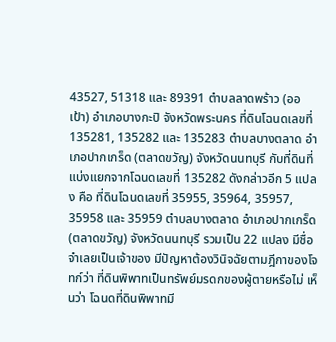43527, 51318 และ 89391 ตำบลลาดพร้าว (ออเป้า) อำเภอบางกะปิ จังหวัดพระนคร ที่ดินโฉนดเลขที่ 135281, 135282 และ 135283 ตำบลบางตลาด อำเภอปากเกร็ด (ตลาดขวัญ) จังหวัดนนทบุรี กับที่ดินที่แบ่งแยกจากโฉนดเลขที่ 135282 ดังกล่าวอีก 5 แปลง คือ ที่ดินโฉนดเลขที่ 35955, 35964, 35957, 35958 และ 35959 ตำบลบางตลาด อำเภอปากเกร็ด (ตลาดขวัญ) จังหวัดนนทบุรี รวมเป็น 22 แปลง มีชื่อจำเลยเป็นเจ้าของ มีปัญหาต้องวินิจฉัยตามฎีกาของโจทก์ว่า ที่ดินพิพาทเป็นทรัพย์มรดกของผู้ตายหรือไม่ เห็นว่า โฉนดที่ดินพิพาทมี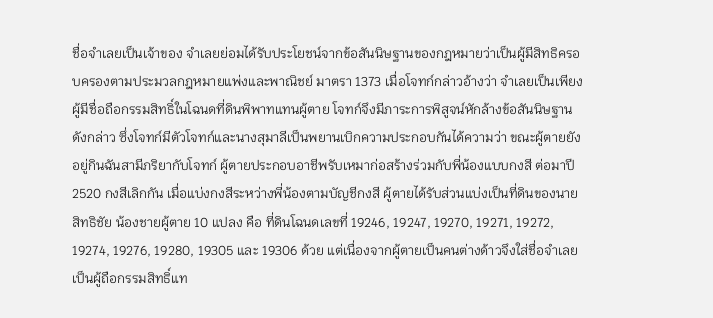ชื่อจำเลยเป็นเจ้าของ จำเลยย่อมได้รับประโยชน์จากข้อสันนิษฐานของกฎหมายว่าเป็นผู้มีสิทธิครอบครองตามประมวลกฎหมายแพ่งและพาณิชย์ มาตรา 1373 เมื่อโจทก์กล่าวอ้างว่า จำเลยเป็นเพียงผู้มีชื่อถือกรรมสิทธิ์ในโฉนดที่ดินพิพาทแทนผู้ตาย โจทก์จึงมีภาระการพิสูจน์หักล้างข้อสันนิษฐานดังกล่าว ซึ่งโจทก์มีตัวโจทก์และนางสุมาลีเป็นพยานเบิกความประกอบกันได้ความว่า ขณะผู้ตายยังอยู่กินฉันสามีภริยากับโจทก์ ผู้ตายประกอบอาชีพรับเหมาก่อสร้างร่วมกับพี่น้องแบบกงสี ต่อมาปี 2520 กงสีเลิกกัน เมื่อแบ่งกงสีระหว่างพี่น้องตามบัญชีกงสี ผู้ตายได้รับส่วนแบ่งเป็นที่ดินของนายสิทธิชัย น้องชายผู้ตาย 10 แปลง คือ ที่ดินโฉนดเลขที่ 19246, 19247, 19270, 19271, 19272, 19274, 19276, 19280, 19305 และ 19306 ด้วย แต่เนื่องจากผู้ตายเป็นคนต่างด้าวจึงใส่ชื่อจำเลยเป็นผู้ถือกรรมสิทธิ์แท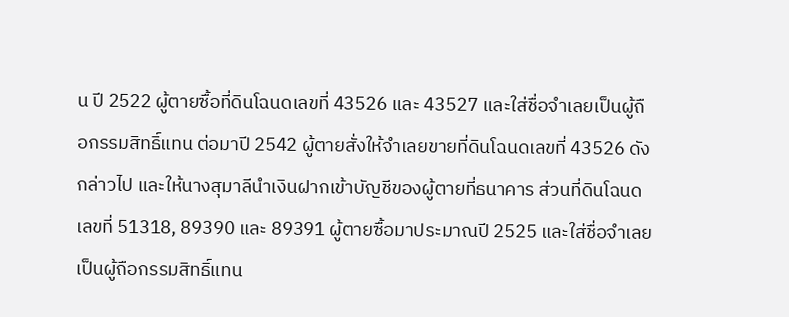น ปี 2522 ผู้ตายซื้อที่ดินโฉนดเลขที่ 43526 และ 43527 และใส่ชื่อจำเลยเป็นผู้ถือกรรมสิทธิ์แทน ต่อมาปี 2542 ผู้ตายสั่งให้จำเลยขายที่ดินโฉนดเลขที่ 43526 ดังกล่าวไป และให้นางสุมาลีนำเงินฝากเข้าบัญชีของผู้ตายที่ธนาคาร ส่วนที่ดินโฉนดเลขที่ 51318, 89390 และ 89391 ผู้ตายซื้อมาประมาณปี 2525 และใส่ชื่อจำเลยเป็นผู้ถือกรรมสิทธิ์แทน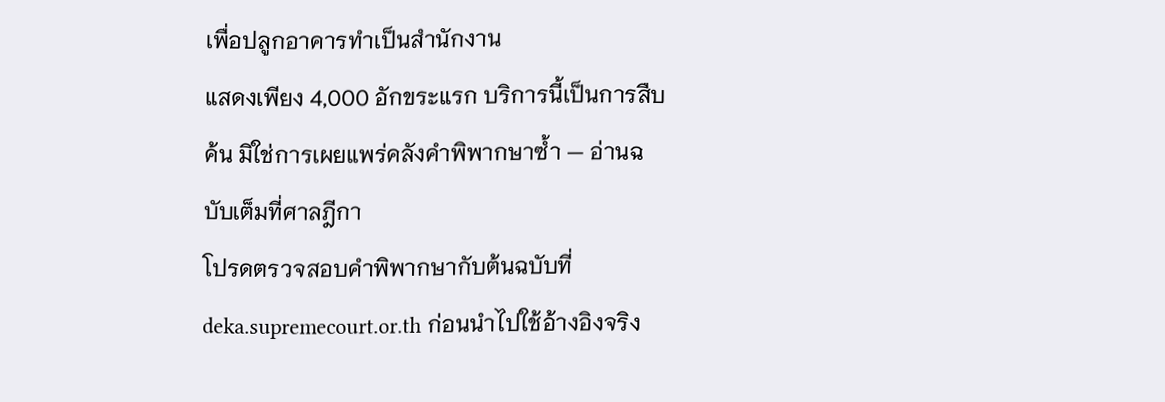เพื่อปลูกอาคารทำเป็นสำนักงาน
แสดงเพียง 4,000 อักขระแรก บริการนี้เป็นการสืบค้น มิใช่การเผยแพร่คลังคำพิพากษาซ้ำ — อ่านฉบับเต็มที่ศาลฎีกา
โปรดตรวจสอบคำพิพากษากับต้นฉบับที่ deka.supremecourt.or.th ก่อนนำไปใช้อ้างอิงจริง